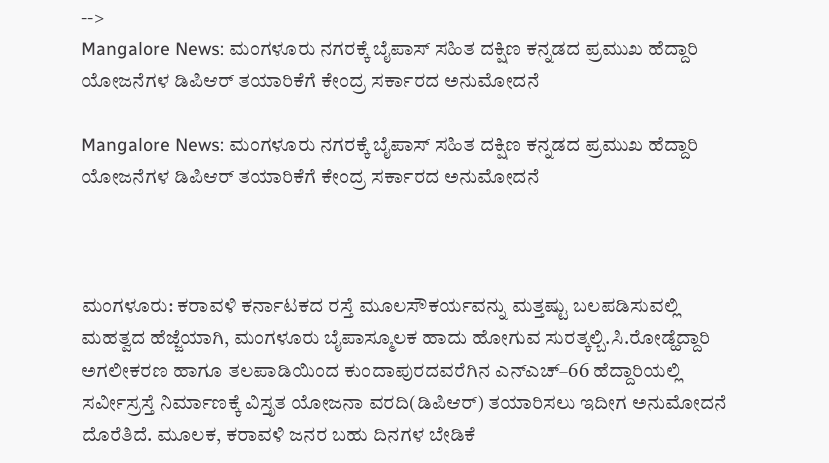-->
Mangalore News: ಮಂಗಳೂರು ನಗರಕ್ಕೆ ಬೈಪಾಸ್‌ ಸಹಿತ ದಕ್ಷಿಣ ಕನ್ನಡದ ಪ್ರಮುಖ ಹೆದ್ದಾರಿ ಯೋಜನೆಗಳ ಡಿಪಿಆರ್ ತಯಾರಿಕೆಗೆ ಕೇಂದ್ರ ಸರ್ಕಾರದ ಅನುಮೋದನೆ

Mangalore News: ಮಂಗಳೂರು ನಗರಕ್ಕೆ ಬೈಪಾಸ್‌ ಸಹಿತ ದಕ್ಷಿಣ ಕನ್ನಡದ ಪ್ರಮುಖ ಹೆದ್ದಾರಿ ಯೋಜನೆಗಳ ಡಿಪಿಆರ್ ತಯಾರಿಕೆಗೆ ಕೇಂದ್ರ ಸರ್ಕಾರದ ಅನುಮೋದನೆ



ಮಂಗಳೂರು: ಕರಾವಳಿ ಕರ್ನಾಟಕದ ರಸ್ತೆ ಮೂಲಸೌಕರ್ಯವನ್ನು ಮತ್ತಷ್ಟು ಬಲಪಡಿಸುವಲ್ಲಿ ಮಹತ್ವದ ಹೆಜ್ಜೆಯಾಗಿ, ಮಂಗಳೂರು ಬೈಪಾಸ್ಮೂಲಕ ಹಾದು ಹೋಗುವ ಸುರತ್ಕಲ್ಬಿ.ಸಿ.ರೋಡ್ಹೆದ್ದಾರಿ ಅಗಲೀಕರಣ ಹಾಗೂ ತಲಪಾಡಿಯಿಂದ ಕುಂದಾಪುರದವರೆಗಿನ ಎನ್ಎಚ್–66 ಹೆದ್ದಾರಿಯಲ್ಲಿ ಸರ್ವೀಸ್ರಸ್ತೆ ನಿರ್ಮಾಣಕ್ಕೆ ವಿಸ್ತೃತ ಯೋಜನಾ ವರದಿ(ಡಿಪಿಆರ್‌) ತಯಾರಿಸಲು ಇದೀಗ ಅನುಮೋದನೆ ದೊರೆತಿದೆ. ಮೂಲಕ, ಕರಾವಳಿ ಜನರ ಬಹು ದಿನಗಳ ಬೇಡಿಕೆ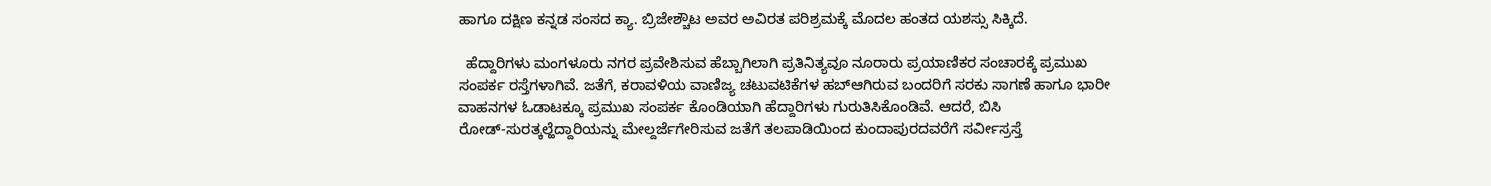ಹಾಗೂ ದಕ್ಷಿಣ ಕನ್ನಡ ಸಂಸದ ಕ್ಯಾ. ಬ್ರಿಜೇಶ್ಚೌಟ ಅವರ ಅವಿರತ ಪರಿಶ್ರಮಕ್ಕೆ ಮೊದಲ ಹಂತದ ಯಶಸ್ಸು ಸಿಕ್ಕಿದೆ.

  ಹೆದ್ದಾರಿಗಳು ಮಂಗಳೂರು ನಗರ ಪ್ರವೇಶಿಸುವ ಹೆಬ್ಬಾಗಿಲಾಗಿ ಪ್ರತಿನಿತ್ಯವೂ ನೂರಾರು ಪ್ರಯಾಣಿಕರ ಸಂಚಾರಕ್ಕೆ ಪ್ರಮುಖ ಸಂಪರ್ಕ ರಸ್ತೆಗಳಾಗಿವೆ. ಜತೆಗೆ, ಕರಾವಳಿಯ ವಾಣಿಜ್ಯ ಚಟುವಟಿಕೆಗಳ ಹಬ್ಆಗಿರುವ ಬಂದರಿಗೆ ಸರಕು ಸಾಗಣೆ ಹಾಗೂ ಭಾರೀ ವಾಹನಗಳ ಓಡಾಟಕ್ಕೂ ಪ್ರಮುಖ ಸಂಪರ್ಕ ಕೊಂಡಿಯಾಗಿ ಹೆದ್ದಾರಿಗಳು ಗುರುತಿಸಿಕೊಂಡಿವೆ. ಆದರೆ, ಬಿಸಿ ರೋಡ್‌-ಸುರತ್ಕಲ್ಹೆದ್ದಾರಿಯನ್ನು ಮೇಲ್ದರ್ಜೆಗೇರಿಸುವ ಜತೆಗೆ ತಲಪಾಡಿಯಿಂದ ಕುಂದಾಪುರದವರೆಗೆ ಸರ್ವೀಸ್ರಸ್ತೆ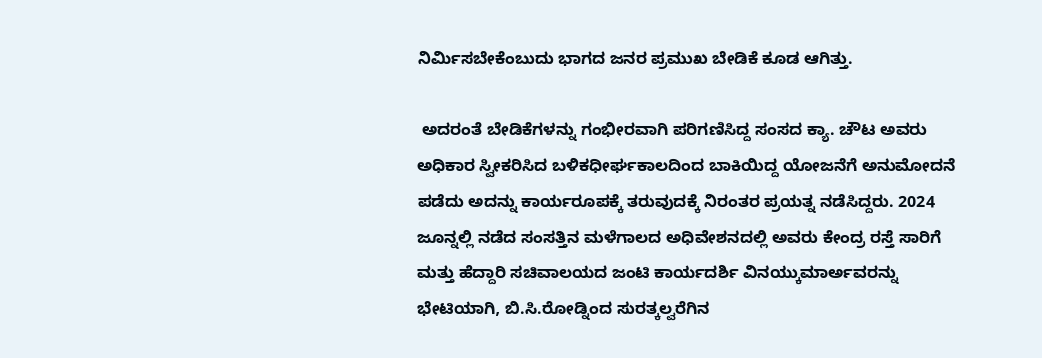ನಿರ್ಮಿಸಬೇಕೆಂಬುದು ಭಾಗದ ಜನರ ಪ್ರಮುಖ ಬೇಡಿಕೆ ಕೂಡ ಆಗಿತ್ತು.

 ಅದರಂತೆ ಬೇಡಿಕೆಗಳನ್ನು ಗಂಭೀರವಾಗಿ ಪರಿಗಣಿಸಿದ್ದ ಸಂಸದ ಕ್ಯಾ. ಚೌಟ ಅವರು ಅಧಿಕಾರ ಸ್ವೀಕರಿಸಿದ ಬಳಿಕಧೀರ್ಘಕಾಲದಿಂದ ಬಾಕಿಯಿದ್ದ ಯೋಜನೆಗೆ ಅನುಮೋದನೆ ಪಡೆದು ಅದನ್ನು ಕಾರ್ಯರೂಪಕ್ಕೆ ತರುವುದಕ್ಕೆ ನಿರಂತರ ಪ್ರಯತ್ನ ನಡೆಸಿದ್ದರು. 2024 ಜೂನ್ನಲ್ಲಿ ನಡೆದ ಸಂಸತ್ತಿನ ಮಳೆಗಾಲದ ಅಧಿವೇಶನದಲ್ಲಿ ಅವರು ಕೇಂದ್ರ ರಸ್ತೆ ಸಾರಿಗೆ ಮತ್ತು ಹೆದ್ದಾರಿ ಸಚಿವಾಲಯದ ಜಂಟಿ ಕಾರ್ಯದರ್ಶಿ ವಿನಯ್ಕುಮಾರ್ಅವರನ್ನು ಭೇಟಿಯಾಗಿ, ಬಿ.ಸಿ.ರೋಡ್ನಿಂದ ಸುರತ್ಕಲ್ವರೆಗಿನ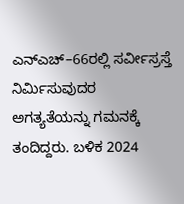ಎನ್ಎಚ್–66ರಲ್ಲಿ ಸರ್ವೀಸ್ರಸ್ತೆ ನಿರ್ಮಿಸುವುದರ ಅಗತ್ಯತೆಯನ್ನು ಗಮನಕ್ಕೆ ತಂದಿದ್ದರು. ಬಳಿಕ 2024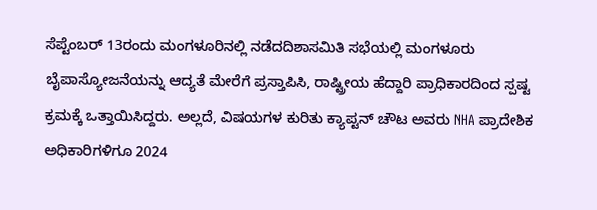ಸೆಪ್ಟೆಂಬರ್‌ 13ರಂದು ಮಂಗಳೂರಿನಲ್ಲಿ ನಡೆದದಿಶಾಸಮಿತಿ ಸಭೆಯಲ್ಲಿ ಮಂಗಳೂರು ಬೈಪಾಸ್ಯೋಜನೆಯನ್ನು ಆದ್ಯತೆ ಮೇರೆಗೆ ಪ್ರಸ್ತಾಪಿಸಿ, ರಾಷ್ಟ್ರೀಯ ಹೆದ್ದಾರಿ ಪ್ರಾಧಿಕಾರದಿಂದ ಸ್ಪಷ್ಟ ಕ್ರಮಕ್ಕೆ ಒತ್ತಾಯಿಸಿದ್ದರು. ಅಲ್ಲದೆ, ವಿಷಯಗಳ ಕುರಿತು ಕ್ಯಾಪ್ಟನ್ ಚೌಟ ಅವರು NHA ಪ್ರಾದೇಶಿಕ ಅಧಿಕಾರಿಗಳಿಗೂ 2024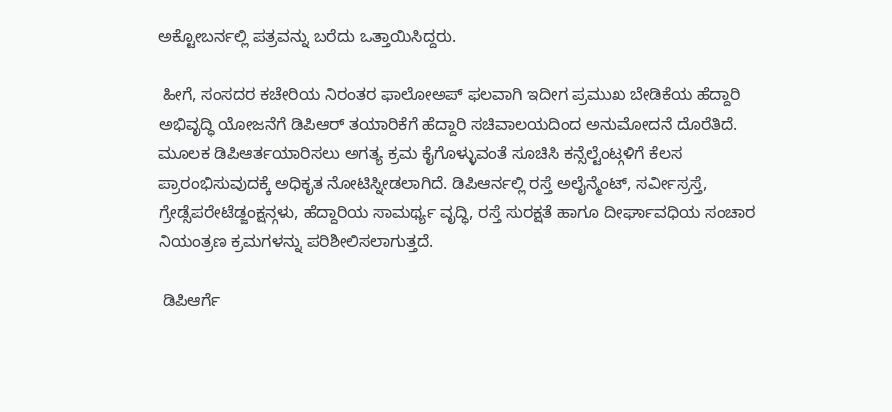ಅಕ್ಟೋಬರ್ನಲ್ಲಿ ಪತ್ರವನ್ನು ಬರೆದು ಒತ್ತಾಯಿಸಿದ್ದರು.

 ಹೀಗೆ, ಸಂಸದರ ಕಚೇರಿಯ ನಿರಂತರ ಫಾಲೋಅಪ್ ಫಲವಾಗಿ ಇದೀಗ ಪ್ರಮುಖ ಬೇಡಿಕೆಯ ಹೆದ್ದಾರಿ ಅಭಿವೃದ್ಧಿ ಯೋಜನೆಗೆ ಡಿಪಿಆರ್ ತಯಾರಿಕೆಗೆ ಹೆದ್ದಾರಿ ಸಚಿವಾಲಯದಿಂದ ಅನುಮೋದನೆ ದೊರೆತಿದೆ. ಮೂಲಕ ಡಿಪಿಆರ್ತಯಾರಿಸಲು ಅಗತ್ಯ ಕ್ರಮ ಕೈಗೊಳ್ಳುವಂತೆ ಸೂಚಿಸಿ ಕನ್ಸೆಲ್ಟೆಂಟ್ಗಳಿಗೆ ಕೆಲಸ ಪ್ರಾರಂಭಿಸುವುದಕ್ಕೆ ಅಧಿಕೃತ ನೋಟಿಸ್ನೀಡಲಾಗಿದೆ. ಡಿಪಿಆರ್ನಲ್ಲಿ ರಸ್ತೆ ಅಲೈನ್ಮೆಂಟ್‌, ಸರ್ವೀಸ್ರಸ್ತೆ, ಗ್ರೇಡ್ಸೆಪರೇಟೆಡ್ಜಂಕ್ಷನ್ಗಳು, ಹೆದ್ದಾರಿಯ ಸಾಮರ್ಥ್ಯ ವೃದ್ಧಿ, ರಸ್ತೆ ಸುರಕ್ಷತೆ ಹಾಗೂ ದೀರ್ಘಾವಧಿಯ ಸಂಚಾರ ನಿಯಂತ್ರಣ ಕ್ರಮಗಳನ್ನು ಪರಿಶೀಲಿಸಲಾಗುತ್ತದೆ.

 ಡಿಪಿಆರ್ಗೆ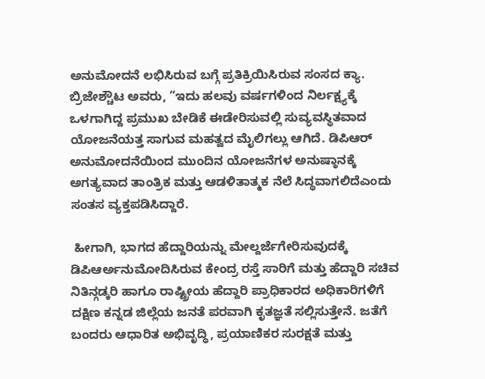ಅನುಮೋದನೆ ಲಭಿಸಿರುವ ಬಗ್ಗೆ ಪ್ರತಿಕ್ರಿಯಿಸಿರುವ ಸಂಸದ ಕ್ಯಾ. ಬ್ರಿಜೇಶ್ಚೌಟ ಅವರು, “ಇದು ಹಲವು ವರ್ಷಗಳಿಂದ ನಿರ್ಲಕ್ಷ್ಯಕ್ಕೆ ಒಳಗಾಗಿದ್ದ ಪ್ರಮುಖ ಬೇಡಿಕೆ ಈಡೇರಿಸುವಲ್ಲಿ ಸುವ್ಯವಸ್ಥಿತವಾದ ಯೋಜನೆಯತ್ತ ಸಾಗುವ ಮಹತ್ವದ ಮೈಲಿಗಲ್ಲು ಆಗಿದೆ. ಡಿಪಿಆರ್ ಅನುಮೋದನೆಯಿಂದ ಮುಂದಿನ ಯೋಜನೆಗಳ ಅನುಷ್ಠಾನಕ್ಕೆ ಅಗತ್ಯವಾದ ತಾಂತ್ರಿಕ ಮತ್ತು ಆಡಳಿತಾತ್ಮಕ ನೆಲೆ ಸಿದ್ಧವಾಗಲಿದೆಎಂದು ಸಂತಸ ವ್ಯಕ್ತಪಡಿಸಿದ್ದಾರೆ.

 ಹೀಗಾಗಿ, ಭಾಗದ ಹೆದ್ದಾರಿಯನ್ನು ಮೇಲ್ದರ್ಜೆಗೇರಿಸುವುದಕ್ಕೆ ಡಿಪಿಆರ್ಅನುಮೋದಿಸಿರುವ ಕೇಂದ್ರ ರಸ್ತೆ ಸಾರಿಗೆ ಮತ್ತು ಹೆದ್ದಾರಿ ಸಚಿವ ನಿತಿನ್ಗಡ್ಕರಿ ಹಾಗೂ ರಾಷ್ಟ್ರೀಯ ಹೆದ್ದಾರಿ ಪ್ರಾಧಿಕಾರದ ಅಧಿಕಾರಿಗಳಿಗೆ ದಕ್ಷಿಣ ಕನ್ನಡ ಜಿಲ್ಲೆಯ ಜನತೆ ಪರವಾಗಿ ಕೃತಜ್ಞತೆ ಸಲ್ಲಿಸುತ್ತೇನೆ. ಜತೆಗೆ ಬಂದರು ಆಧಾರಿತ ಅಭಿವೃದ್ಧಿ, ಪ್ರಯಾಣಿಕರ ಸುರಕ್ಷತೆ ಮತ್ತು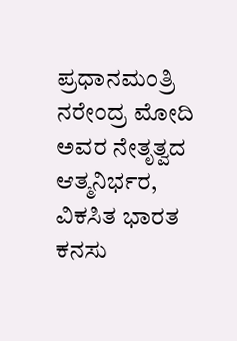ಪ್ರಧಾನಮಂತ್ರಿ ನರೇಂದ್ರ ಮೋದಿ ಅವರ ನೇತೃತ್ವದ ಆತ್ಮನಿರ್ಭರ, ವಿಕಸಿತ ಭಾರತ ಕನಸು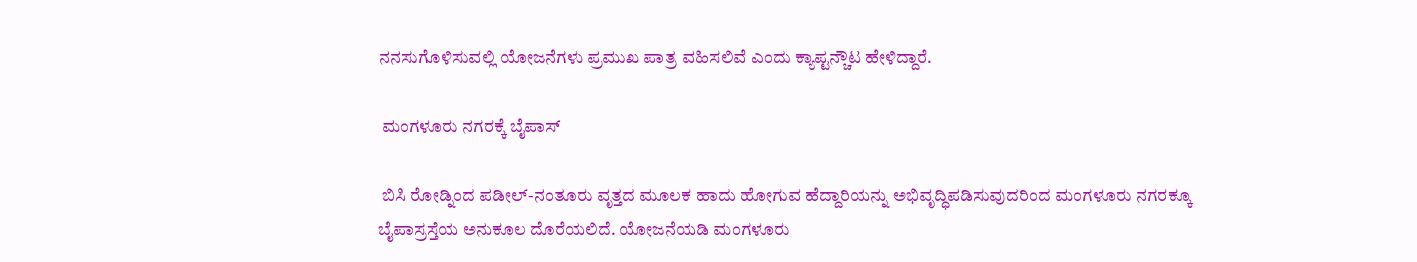ನನಸುಗೊಳಿಸುವಲ್ಲಿ ಯೋಜನೆಗಳು ಪ್ರಮುಖ ಪಾತ್ರ ವಹಿಸಲಿವೆ ಎಂದು ಕ್ಯಾಪ್ಟನ್ಚೌಟ ಹೇಳಿದ್ದಾರೆ.

 ಮಂಗಳೂರು ನಗರಕ್ಕೆ ಬೈಪಾಸ್

 ಬಿಸಿ ರೋಡ್ನಿಂದ ಪಡೀಲ್‌-ನಂತೂರು ವೃತ್ತದ ಮೂಲಕ ಹಾದು ಹೋಗುವ ಹೆದ್ದಾರಿಯನ್ನು ಅಭಿವೃದ್ಧಿಪಡಿಸುವುದರಿಂದ ಮಂಗಳೂರು ನಗರಕ್ಕೂ ಬೈಪಾಸ್ರಸ್ತೆಯ ಅನುಕೂಲ ದೊರೆಯಲಿದೆ. ಯೋಜನೆಯಡಿ ಮಂಗಳೂರು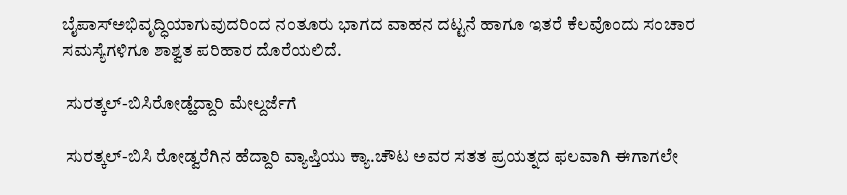ಬೈಪಾಸ್ಅಭಿವೃದ್ಧಿಯಾಗುವುದರಿಂದ ನಂತೂರು ಭಾಗದ ವಾಹನ ದಟ್ಟನೆ ಹಾಗೂ ಇತರೆ ಕೆಲವೊಂದು ಸಂಚಾರ ಸಮಸ್ಯೆಗಳಿಗೂ ಶಾಶ್ವತ ಪರಿಹಾರ ದೊರೆಯಲಿದೆ.

 ಸುರತ್ಕಲ್‌-ಬಿಸಿರೋಡ್ಹೆದ್ದಾರಿ ಮೇಲ್ದರ್ಜೆಗೆ

 ಸುರತ್ಕಲ್‌-ಬಿಸಿ ರೋಡ್ವರೆಗಿನ ಹೆದ್ದಾರಿ ವ್ಯಾಪ್ತಿಯು ಕ್ಯಾ.ಚೌಟ ಅವರ ಸತತ ಪ್ರಯತ್ನದ ಫಲವಾಗಿ ಈಗಾಗಲೇ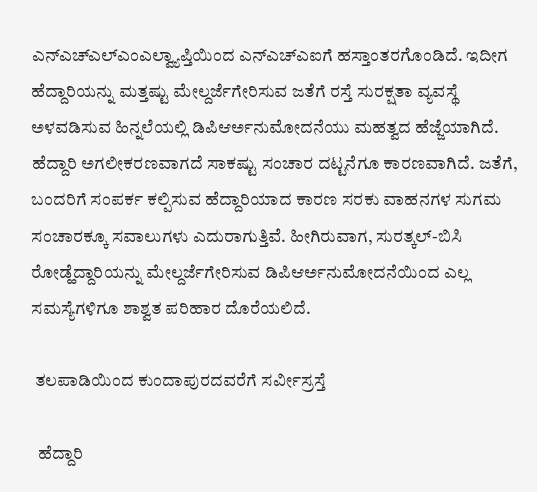ಎನ್ಎಚ್ಎಲ್ಎಂಎಲ್ವ್ಯಾಪ್ತಿಯಿಂದ ಎನ್ಎಚ್ಎಐಗೆ ಹಸ್ತಾಂತರಗೊಂಡಿದೆ. ಇದೀಗ ಹೆದ್ದಾರಿಯನ್ನು ಮತ್ತಷ್ಟು ಮೇಲ್ದರ್ಜೆಗೇರಿಸುವ ಜತೆಗೆ ರಸ್ತೆ ಸುರಕ್ಷತಾ ವ್ಯವಸ್ಥೆ ಅಳವಡಿಸುವ ಹಿನ್ನಲೆಯಲ್ಲಿ ಡಿಪಿಆರ್ಅನುಮೋದನೆಯು ಮಹತ್ವದ ಹೆಜ್ಜೆಯಾಗಿದೆ. ಹೆದ್ದಾರಿ ಅಗಲೀಕರಣವಾಗದೆ ಸಾಕಷ್ಟು ಸಂಚಾರ ದಟ್ಟನೆಗೂ ಕಾರಣವಾಗಿದೆ. ಜತೆಗೆ, ಬಂದರಿಗೆ ಸಂಪರ್ಕ ಕಲ್ಪಿಸುವ ಹೆದ್ದಾರಿಯಾದ ಕಾರಣ ಸರಕು ವಾಹನಗಳ ಸುಗಮ ಸಂಚಾರಕ್ಕೂ ಸವಾಲುಗಳು ಎದುರಾಗುತ್ತಿವೆ. ಹೀಗಿರುವಾಗ, ಸುರತ್ಕಲ್‌-ಬಿಸಿ ರೋಡ್ಹೆದ್ದಾರಿಯನ್ನು ಮೇಲ್ದರ್ಜೆಗೇರಿಸುವ ಡಿಪಿಆರ್ಅನುಮೋದನೆಯಿಂದ ಎಲ್ಲ ಸಮಸ್ಯೆಗಳಿಗೂ ಶಾಶ್ವತ ಪರಿಹಾರ ದೊರೆಯಲಿದೆ.

 ತಲಪಾಡಿಯಿಂದ ಕುಂದಾಪುರದವರೆಗೆ ಸರ್ವೀಸ್ರಸ್ತೆ

  ಹೆದ್ದಾರಿ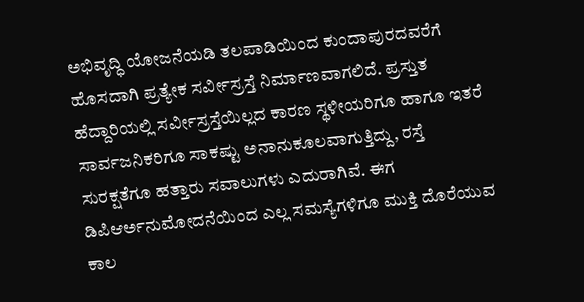ಅಭಿವೃದ್ಧಿ ಯೋಜನೆಯಡಿ ತಲಪಾಡಿಯಿಂದ ಕುಂದಾಪುರದವರೆಗೆ ಹೊಸದಾಗಿ ಪ್ರತ್ಯೇಕ ಸರ್ವೀಸ್ರಸ್ತೆ ನಿರ್ಮಾಣವಾಗಲಿದೆ. ಪ್ರಸ್ತುತ ಹೆದ್ದಾರಿಯಲ್ಲಿ ಸರ್ವೀಸ್ರಸ್ತೆಯಿಲ್ಲದ ಕಾರಣ ಸ್ಥಳೀಯರಿಗೂ ಹಾಗೂ ಇತರೆ ಸಾರ್ವಜನಿಕರಿಗೂ ಸಾಕಷ್ಟು ಅನಾನುಕೂಲವಾಗುತ್ತಿದ್ದು, ರಸ್ತೆ ಸುರಕ್ಷತೆಗೂ ಹತ್ತಾರು ಸವಾಲುಗಳು ಎದುರಾಗಿವೆ. ಈಗ ಡಿಪಿಆರ್ಅನುಮೋದನೆಯಿಂದ ಎಲ್ಲ ಸಮಸ್ಯೆಗಳಿಗೂ ಮುಕ್ತಿ ದೊರೆಯುವ ಕಾಲ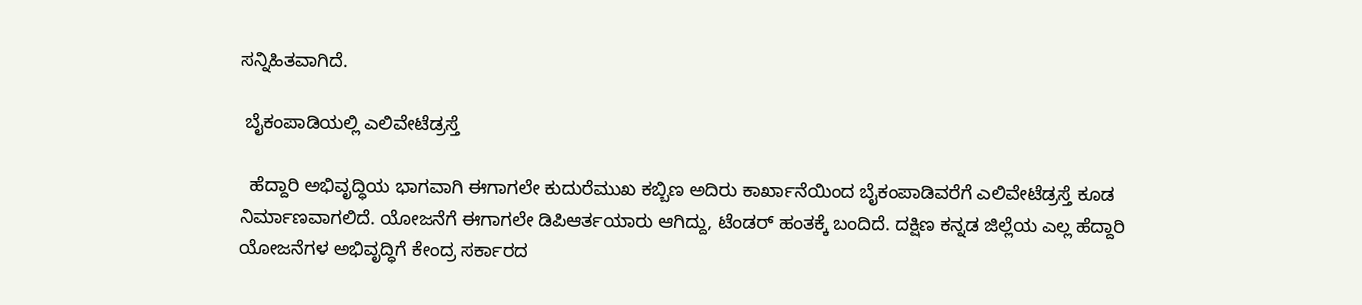ಸನ್ನಿಹಿತವಾಗಿದೆ.

 ಬೈಕಂಪಾಡಿಯಲ್ಲಿ ಎಲಿವೇಟೆಡ್ರಸ್ತೆ

  ಹೆದ್ದಾರಿ ಅಭಿವೃದ್ಧಿಯ ಭಾಗವಾಗಿ ಈಗಾಗಲೇ ಕುದುರೆಮುಖ ಕಬ್ಬಿಣ ಅದಿರು ಕಾರ್ಖಾನೆಯಿಂದ ಬೈಕಂಪಾಡಿವರೆಗೆ ಎಲಿವೇಟೆಡ್ರಸ್ತೆ ಕೂಡ ನಿರ್ಮಾಣವಾಗಲಿದೆ. ಯೋಜನೆಗೆ ಈಗಾಗಲೇ ಡಿಪಿಆರ್ತಯಾರು ಆಗಿದ್ದು, ಟೆಂಡರ್ ಹಂತಕ್ಕೆ ಬಂದಿದೆ. ದಕ್ಷಿಣ ಕನ್ನಡ ಜಿಲ್ಲೆಯ ಎಲ್ಲ ಹೆದ್ದಾರಿ ಯೋಜನೆಗಳ ಅಭಿವೃದ್ಧಿಗೆ ಕೇಂದ್ರ ಸರ್ಕಾರದ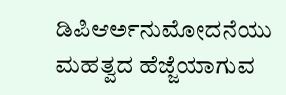ಡಿಪಿಆರ್ಅನುಮೋದನೆಯು ಮಹತ್ವದ ಹೆಜ್ಜೆಯಾಗುವ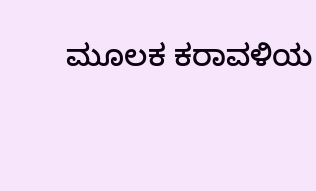ಮೂಲಕ ಕರಾವಳಿಯ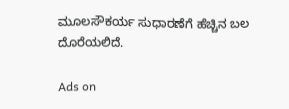ಮೂಲಸೌಕರ್ಯ ಸುಧಾರಣೆಗೆ ಹೆಚ್ಚಿನ ಬಲ ದೊರೆಯಲಿದೆ.

Ads on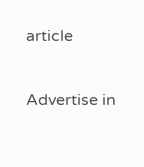article

Advertise in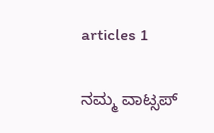articles 1

ನಮ್ಮ ವಾಟ್ಸಪ್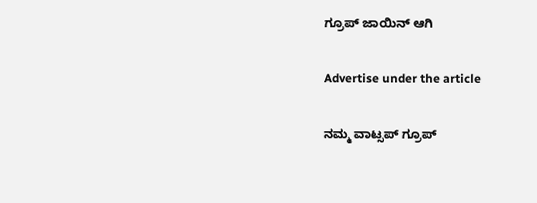ಗ್ರೂಪ್ ಜಾಯಿನ್ ಆಗಿ

Advertise under the article

ನಮ್ಮ ವಾಟ್ಸಪ್ ಗ್ರೂಪ್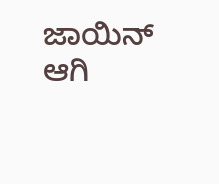ಜಾಯಿನ್ ಆಗಿ